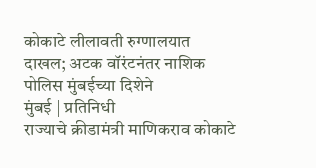कोकाटे लीलावती रुग्णालयात दाखल; अटक वॉरंटनंतर नाशिक पोलिस मुंबईच्या दिशेने
मुंबई | प्रतिनिधी
राज्याचे क्रीडामंत्री माणिकराव कोकाटे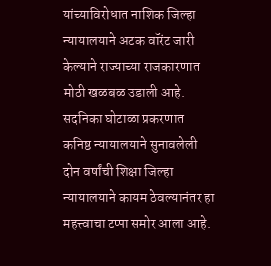यांच्याविरोधात नाशिक जिल्हा न्यायालयाने अटक वॉरंट जारी केल्याने राज्याच्या राजकारणात मोठी खळबळ उडाली आहे. सदनिका घोटाळा प्रकरणात कनिष्ठ न्यायालयाने सुनावलेली दोन वर्षांची शिक्षा जिल्हा न्यायालयाने कायम ठेवल्यानंतर हा महत्त्वाचा टप्पा समोर आला आहे.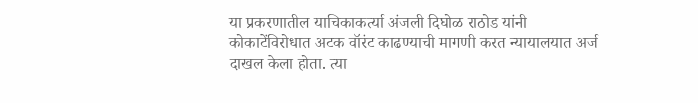या प्रकरणातील याचिकाकर्त्या अंजली दिघोळ राठोड यांनी कोकाटेंविरोधात अटक वॉरंट काढण्याची मागणी करत न्यायालयात अर्ज दाखल केला होता. त्या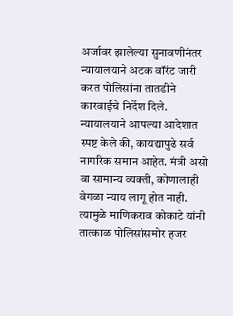अर्जावर झालेल्या सुनावणीनंतर न्यायालयाने अटक वॉरंट जारी करत पोलिसांना तातडीने कारवाईचे निर्देश दिले.
न्यायालयाने आपल्या आदेशात स्पष्ट केले की, कायद्यापुढे सर्व नागरिक समान आहेत. मंत्री असो वा सामान्य व्यक्ती, कोणालाही वेगळा न्याय लागू होत नाही. त्यामुळे माणिकराव कोकाटे यांनी तात्काळ पोलिसांसमोर हजर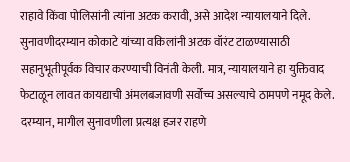राहावे किंवा पोलिसांनी त्यांना अटक करावी, असे आदेश न्यायालयाने दिले. सुनावणीदरम्यान कोकाटे यांच्या वकिलांनी अटक वॉरंट टाळण्यासाठी सहानुभूतीपूर्वक विचार करण्याची विनंती केली. मात्र, न्यायालयाने हा युक्तिवाद फेटाळून लावत कायद्याची अंमलबजावणी सर्वोच्च असल्याचे ठामपणे नमूद केले.
दरम्यान, मागील सुनावणीला प्रत्यक्ष हजर राहणे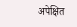अपेक्षित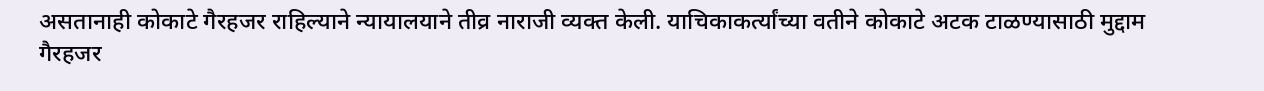असतानाही कोकाटे गैरहजर राहिल्याने न्यायालयाने तीव्र नाराजी व्यक्त केली. याचिकाकर्त्यांच्या वतीने कोकाटे अटक टाळण्यासाठी मुद्दाम गैरहजर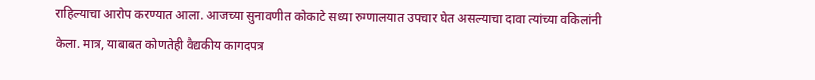राहिल्याचा आरोप करण्यात आला. आजच्या सुनावणीत कोकाटे सध्या रुग्णालयात उपचार घेत असल्याचा दावा त्यांच्या वकिलांनी केला. मात्र, याबाबत कोणतेही वैद्यकीय कागदपत्र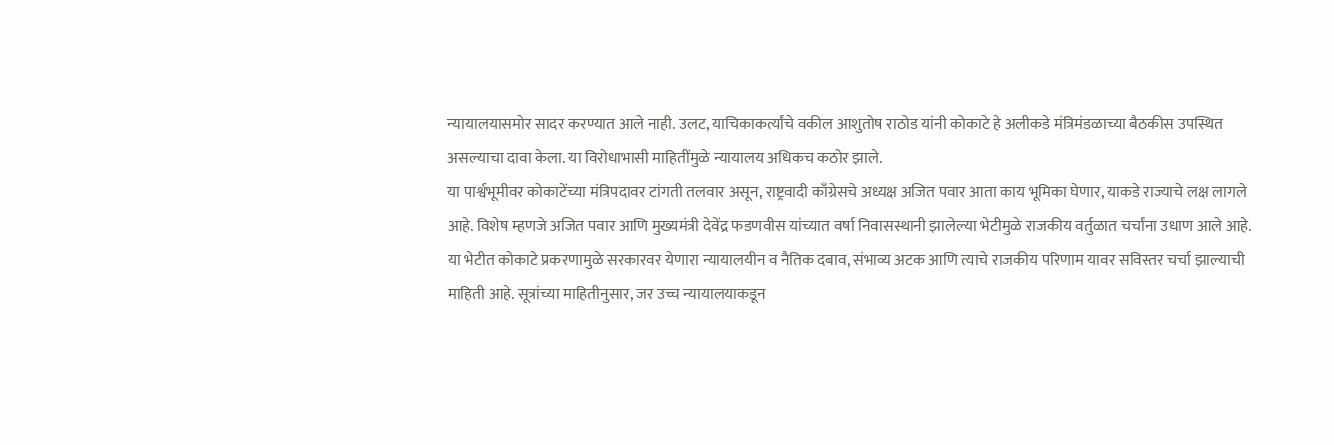न्यायालयासमोर सादर करण्यात आले नाही. उलट, याचिकाकर्त्यांचे वकील आशुतोष राठोड यांनी कोकाटे हे अलीकडे मंत्रिमंडळाच्या बैठकीस उपस्थित असल्याचा दावा केला. या विरोधाभासी माहितींमुळे न्यायालय अधिकच कठोर झाले.
या पार्श्वभूमीवर कोकाटेंच्या मंत्रिपदावर टांगती तलवार असून, राष्ट्रवादी काँग्रेसचे अध्यक्ष अजित पवार आता काय भूमिका घेणार, याकडे राज्याचे लक्ष लागले आहे. विशेष म्हणजे अजित पवार आणि मुख्यमंत्री देवेंद्र फडणवीस यांच्यात वर्षा निवासस्थानी झालेल्या भेटीमुळे राजकीय वर्तुळात चर्चांना उधाण आले आहे. या भेटीत कोकाटे प्रकरणामुळे सरकारवर येणारा न्यायालयीन व नैतिक दबाव, संभाव्य अटक आणि त्याचे राजकीय परिणाम यावर सविस्तर चर्चा झाल्याची माहिती आहे. सूत्रांच्या माहितीनुसार, जर उच्च न्यायालयाकडून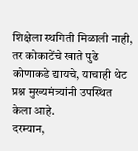शिक्षेला स्थगिती मिळाली नाही, तर कोकाटेंचे खाते पुढे कोणाकडे द्यायचे, याचाही थेट प्रश्न मुख्यमंत्र्यांनी उपस्थित केला आहे.
दरम्यान,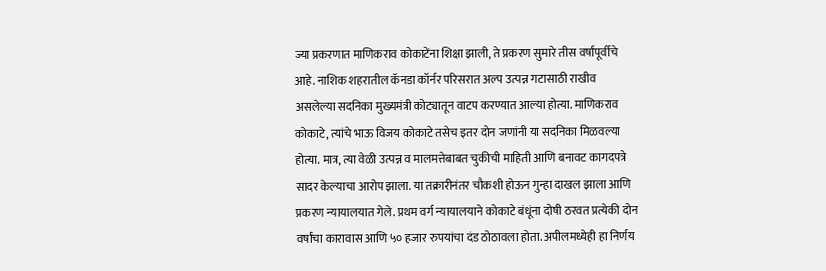ज्या प्रकरणात माणिकराव कोकाटेंना शिक्षा झाली, ते प्रकरण सुमारे तीस वर्षांपूर्वीचे आहे. नाशिक शहरातील कॅनडा कॉर्नर परिसरात अल्प उत्पन्न गटासाठी राखीव असलेल्या सदनिका मुख्यमंत्री कोट्यातून वाटप करण्यात आल्या होत्या. माणिकराव कोकाटे, त्यांचे भाऊ विजय कोकाटे तसेच इतर दोन जणांनी या सदनिका मिळवल्या होत्या. मात्र, त्या वेळी उत्पन्न व मालमत्तेबाबत चुकीची माहिती आणि बनावट कागदपत्रे सादर केल्याचा आरोप झाला. या तक्रारीनंतर चौकशी होऊन गुन्हा दाखल झाला आणि प्रकरण न्यायालयात गेले. प्रथम वर्ग न्यायालयाने कोकाटे बंधूंना दोषी ठरवत प्रत्येकी दोन वर्षांचा कारावास आणि ५० हजार रुपयांचा दंड ठोठावला होता. अपीलमध्येही हा निर्णय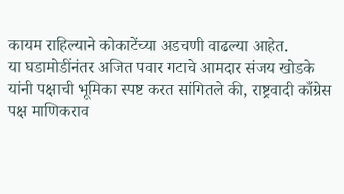कायम राहिल्याने कोकाटेंच्या अडचणी वाढल्या आहेत.
या घडामोडींनंतर अजित पवार गटाचे आमदार संजय खोडके यांनी पक्षाची भूमिका स्पष्ट करत सांगितले की, राष्ट्रवादी काँग्रेस पक्ष माणिकराव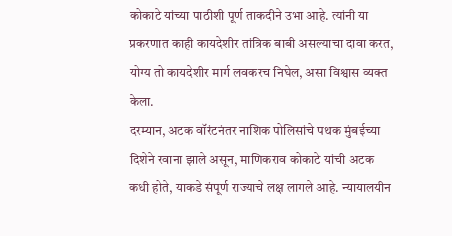कोकाटे यांच्या पाठीशी पूर्ण ताकदीने उभा आहे. त्यांनी या प्रकरणात काही कायदेशीर तांत्रिक बाबी असल्याचा दावा करत, योग्य तो कायदेशीर मार्ग लवकरच निघेल, असा विश्वास व्यक्त केला.
दरम्यान, अटक वॉरंटनंतर नाशिक पोलिसांचे पथक मुंबईच्या दिशेने रवाना झाले असून, माणिकराव कोकाटे यांची अटक कधी होते, याकडे संपूर्ण राज्याचे लक्ष लागले आहे. न्यायालयीन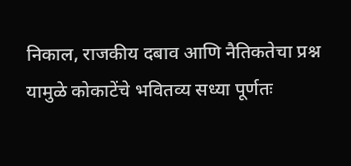निकाल, राजकीय दबाव आणि नैतिकतेचा प्रश्न यामुळे कोकाटेंचे भवितव्य सध्या पूर्णतः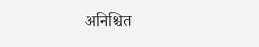अनिश्चित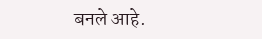बनले आहे.